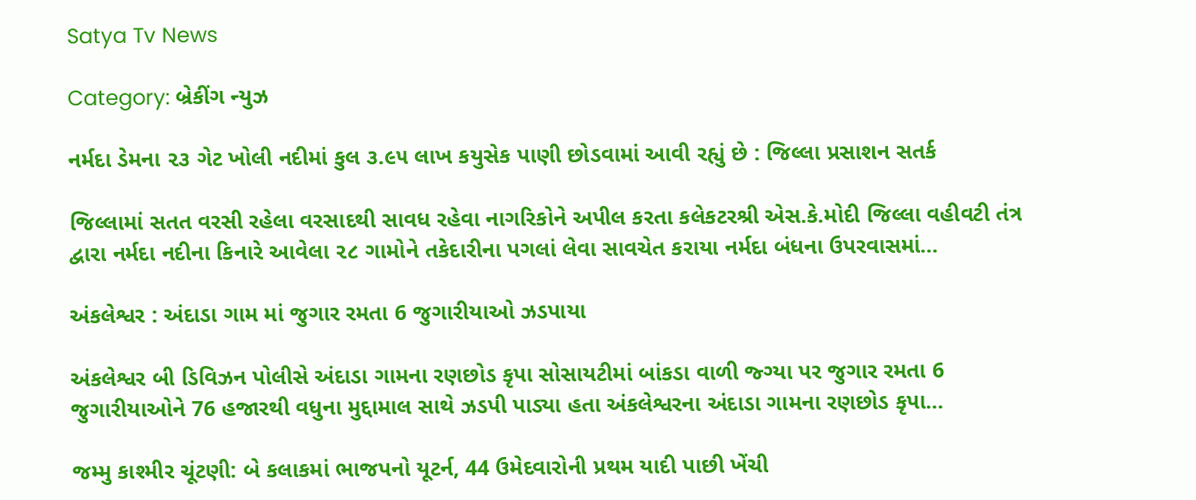Satya Tv News

Category: બ્રેકીંગ ન્યુઝ

નર્મદા ડેમના ૨૩ ગેટ ખોલી નદીમાં કુલ ૩.૯૫ લાખ કયુસેક પાણી છોડવામાં આવી રહ્યું છે : જિલ્લા પ્રસાશન સતર્ક

જિલ્લામાં સતત વરસી રહેલા વરસાદથી સાવધ રહેવા નાગરિકોને અપીલ કરતા કલેકટરશ્રી એસ.કે.મોદી જિલ્લા વહીવટી તંત્ર દ્વારા નર્મદા નદીના કિનારે આવેલા ૨૮ ગામોને તકેદારીના પગલાં લેવા સાવચેત કરાયા નર્મદા બંધના ઉપરવાસમાં…

અંકલેશ્વર : અંદાડા ગામ માં જુગાર રમતા 6 જુગારીયાઓ ઝડપાયા

અંકલેશ્વર બી ડિવિઝન પોલીસે અંદાડા ગામના રણછોડ કૃપા સોસાયટીમાં બાંકડા વાળી જ્ગ્યા પર જુગાર રમતા 6 જુગારીયાઓને 76 હજારથી વધુના મુદ્દામાલ સાથે ઝડપી પાડ્યા હતા અંકલેશ્વરના અંદાડા ગામના રણછોડ કૃપા…

જમ્મુ કાશ્મીર ચૂંટણી: બે કલાકમાં ભાજપનો યૂટર્ન, 44 ઉમેદવારોની પ્રથમ યાદી પાછી ખેંચી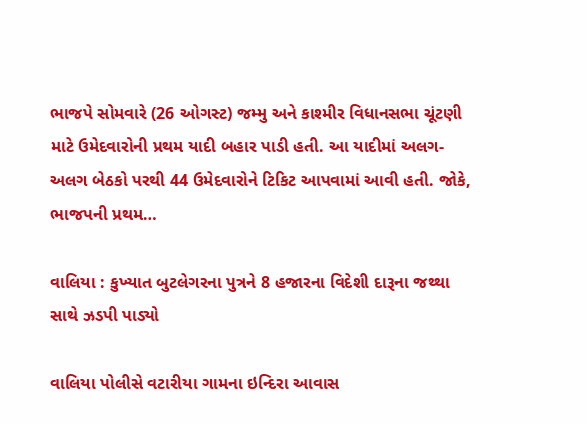ભાજપે સોમવારે (26 ઓગસ્ટ) જમ્મુ અને કાશ્મીર વિધાનસભા ચૂંટણી માટે ઉમેદવારોની પ્રથમ યાદી બહાર પાડી હતી. આ યાદીમાં અલગ-અલગ બેઠકો પરથી 44 ઉમેદવારોને ટિકિટ આપવામાં આવી હતી. જોકે, ભાજપની પ્રથમ…

વાલિયા : કુખ્યાત બુટલેગરના પુત્રને 8 હજારના વિદેશી દારૂના જથ્થા સાથે ઝડપી પાડ્યો

વાલિયા પોલીસે વટારીયા ગામના ઇન્દિરા આવાસ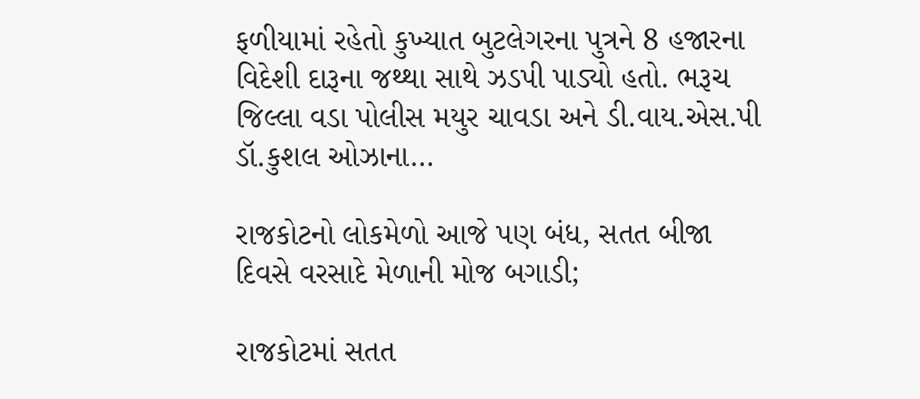ફળીયામાં રહેતો કુખ્યાત બુટલેગરના પુત્રને 8 હજારના વિદેશી દારૂના જથ્થા સાથે ઝડપી પાડ્યો હતો. ભરૂચ જિલ્લા વડા પોલીસ મયુર ચાવડા અને ડી.વાય.એસ.પી ડૉ.કુશલ ઓઝાના…

રાજકોટનો લોકમેળો આજે પણ બંધ, સતત બીજા દિવસે વરસાદે મેળાની મોજ બગાડી;

રાજકોટમાં સતત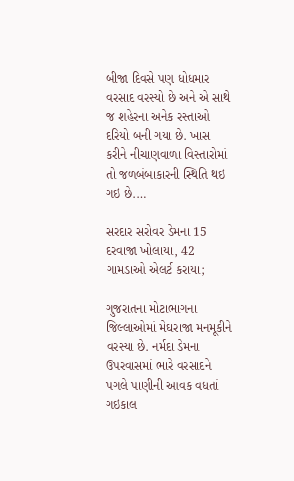બીજા દિવસે પણ ધોધમાર વરસાદ વરસ્યો છે અને એ સાથે જ શહેરના અનેક રસ્તાઓ દરિયો બની ગયા છે. ખાસ કરીને નીચાણવાળા વિસ્તારોમાં તો જળબંબાકારની સ્થિતિ થઇ ગઇ છે.…

સરદાર સરોવર ડેમના 15 દરવાજા ખોલાયા, 42 ગામડાઓ એલર્ટ કરાયા;

ગુજરાતના મોટાભાગના જિલ્લાઓમાં મેઘરાજા મનમૂકીને વરસ્યા છે. નર્મદા ડેમના ઉપરવાસમાં ભારે વરસાદને પગલે પાણીની આવક વધતાં ગઇકાલ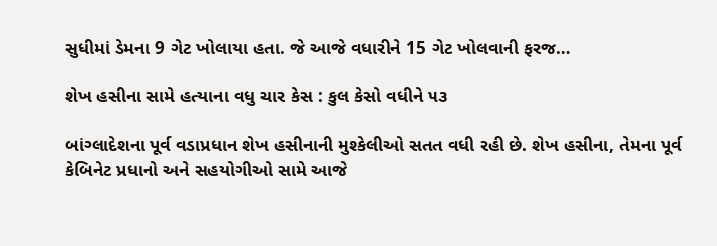સુધીમાં ડેમના 9 ગેટ ખોલાયા હતા. જે આજે વધારીને 15 ગેટ ખોલવાની ફરજ…

શેખ હસીના સામે હત્યાના વધુ ચાર કેસ : કુલ કેસો વધીને ૫૩

બાંગ્લાદેશના પૂર્વ વડાપ્રધાન શેખ હસીનાની મુશ્કેલીઓ સતત વધી રહી છે. શેખ હસીના, તેમના પૂર્વ કેબિનેટ પ્રધાનો અને સહયોગીઓ સામે આજે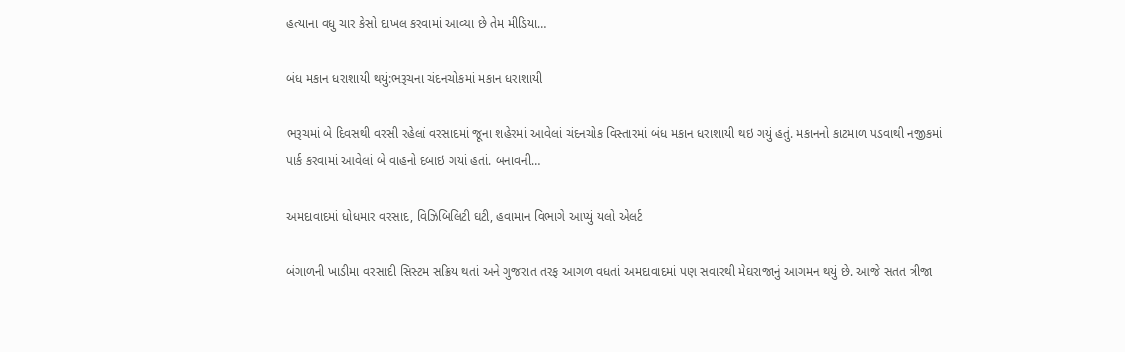હત્યાના વધુ ચાર કેસો દાખલ કરવામાં આવ્યા છે તેમ મીડિયા…

બંધ મકાન ધરાશાયી થયું:ભરૂચના ચંદનચોકમાં મકાન ધરાશાયી

ભરૂચમાં બે દિવસથી વરસી રહેલાં વરસાદમાં જૂના શહેરમાં આવેલાં ચંદનચોક વિસ્તારમાં બંધ મકાન ધરાશાયી થઇ ગયું હતું. મકાનનો કાટમાળ પડવાથી નજીકમાં પાર્ક કરવામાં આવેલાં બે વાહનો દબાઇ ગયાં હતાં. બનાવની…

અમદાવાદમાં ધોધમાર વરસાદ, વિઝિબિલિટી ઘટી, હવામાન વિભાગે આપ્યું યલો એલર્ટ

બંગાળની ખાડીમા વરસાદી સિસ્ટમ સક્રિય થતાં અને ગુજરાત તરફ આગળ વધતાં અમદાવાદમાં પણ સવારથી મેઘરાજાનું આગમન થયું છે. આજે સતત ત્રીજા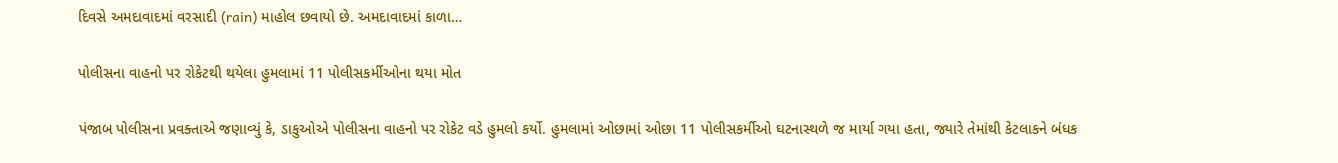દિવસે અમદાવાદમાં વરસાદી (rain) માહોલ છવાયો છે. અમદાવાદમાં કાળા…

પોલીસના વાહનો પર રોકેટથી થયેલા હુમલામાં 11 પોલીસકર્મીઓના થયા મોત

પંજાબ પોલીસના પ્રવક્તાએ જણાવ્યું કે, ડાકુઓએ પોલીસના વાહનો પર રોકેટ વડે હુમલો કર્યો. હુમલામાં ઓછામાં ઓછા 11 પોલીસકર્મીઓ ઘટનાસ્થળે જ માર્યા ગયા હતા, જ્યારે તેમાંથી કેટલાકને બંધક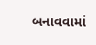બનાવવામાં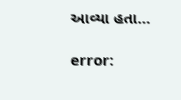આવ્યા હતા…

error: